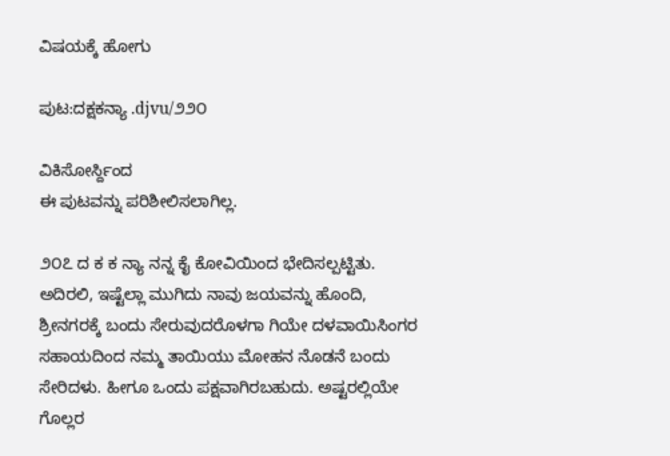ವಿಷಯಕ್ಕೆ ಹೋಗು

ಪುಟ:ದಕ್ಷಕನ್ಯಾ .djvu/೨೨೦

ವಿಕಿಸೋರ್ಸ್ದಿಂದ
ಈ ಪುಟವನ್ನು ಪರಿಶೀಲಿಸಲಾಗಿಲ್ಲ.

೨೦೭ ದ ಕ ಕ ನ್ಯಾ ನನ್ನ ಕೈ ಕೋವಿಯಿಂದ ಭೇದಿಸಲ್ಪಟ್ಟಿತು. ಅದಿರಲಿ, ಇಷ್ಟೆಲ್ಲಾ ಮುಗಿದು ನಾವು ಜಯವನ್ನು ಹೊಂದಿ, ಶ್ರೀನಗರಕ್ಕೆ ಬಂದು ಸೇರುವುದರೊಳಗಾ ಗಿಯೇ ದಳವಾಯಿಸಿಂಗರ ಸಹಾಯದಿಂದ ನಮ್ಮ ತಾಯಿಯು ಮೋಹನ ನೊಡನೆ ಬಂದು ಸೇರಿದಳು. ಹೀಗೂ ಒಂದು ಪಕ್ಷವಾಗಿರಬಹುದು. ಅಷ್ಟರಲ್ಲಿಯೇ ಗೊಲ್ಲರ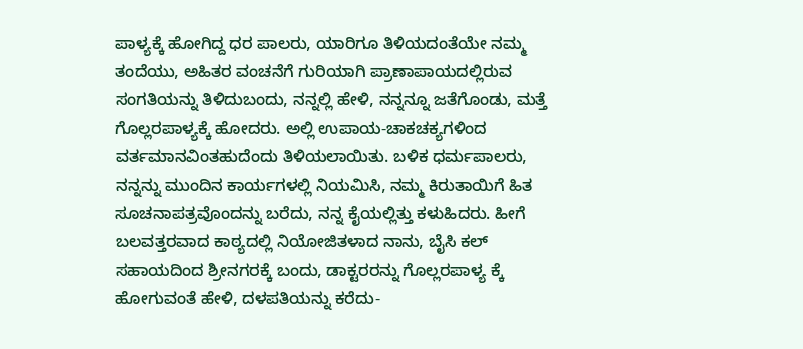ಪಾಳ್ಯಕ್ಕೆ ಹೋಗಿದ್ದ ಧರ ಪಾಲರು, ಯಾರಿಗೂ ತಿಳಿಯದಂತೆಯೇ ನಮ್ಮ ತಂದೆಯು, ಅಹಿತರ ವಂಚನೆಗೆ ಗುರಿಯಾಗಿ ಪ್ರಾಣಾಪಾಯದಲ್ಲಿರುವ ಸಂಗತಿಯನ್ನು ತಿಳಿದುಬಂದು, ನನ್ನಲ್ಲಿ ಹೇಳಿ, ನನ್ನನ್ನೂ ಜತೆಗೊಂಡು, ಮತ್ತೆ ಗೊಲ್ಲರಪಾಳ್ಯಕ್ಕೆ ಹೋದರು. ಅಲ್ಲಿ ಉಪಾಯ-ಚಾಕಚಕ್ಯಗಳಿಂದ ವರ್ತಮಾನವಿಂತಹುದೆಂದು ತಿಳಿಯಲಾಯಿತು. ಬಳಿಕ ಧರ್ಮಪಾಲರು, ನನ್ನನ್ನು ಮುಂದಿನ ಕಾರ್ಯಗಳಲ್ಲಿ ನಿಯಮಿಸಿ, ನಮ್ಮ ಕಿರುತಾಯಿಗೆ ಹಿತ ಸೂಚನಾಪತ್ರವೊಂದನ್ನು ಬರೆದು, ನನ್ನ ಕೈಯಲ್ಲಿತ್ತು ಕಳುಹಿದರು. ಹೀಗೆ ಬಲವತ್ತರವಾದ ಕಾಠ್ಯದಲ್ಲಿ ನಿಯೋಜಿತಳಾದ ನಾನು, ಬೈಸಿ ಕಲ್ ಸಹಾಯದಿಂದ ಶ್ರೀನಗರಕ್ಕೆ ಬಂದು, ಡಾಕ್ಟರರನ್ನು ಗೊಲ್ಲರಪಾಳ್ಯ ಕ್ಕೆ ಹೋಗುವಂತೆ ಹೇಳಿ, ದಳಪತಿಯನ್ನು ಕರೆದು-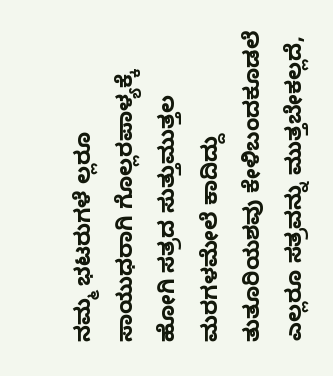ನಮ್ಮ ಭಟರುಗಳೆ ಲ್ಲರೂ ಸಾಯುಧರಾಗಿ ಗೊಲ್ಲರಪಾಳ್ಯಕ್ಕೆ ಹೋಗಿ ಸತ್ರದ ಸುತ್ತುಮುತ್ತಲ ಮರಗಳಮೇಲೆ ಕಾದಿದ್ದು ತುತೂರಿಯಶವು ಕೇಳಿಬಂದಕೂಡಲೆ ಎಲ್ಲರೂ ಸತ್ರವನ್ನು ಮುತ್ತಬೇಕಲ್ಲದೆ,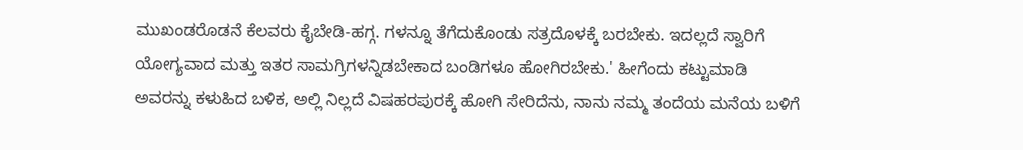ಮುಖಂಡರೊಡನೆ ಕೆಲವರು ಕೈಬೇಡಿ-ಹಗ್ಗ. ಗಳನ್ನೂ ತೆಗೆದುಕೊಂಡು ಸತ್ರದೊಳಕ್ಕೆ ಬರಬೇಕು. ಇದಲ್ಲದೆ ಸ್ವಾರಿಗೆ ಯೋಗ್ಯವಾದ ಮತ್ತು ಇತರ ಸಾಮಗ್ರಿಗಳನ್ನಿಡಬೇಕಾದ ಬಂಡಿಗಳೂ ಹೋಗಿರಬೇಕು.' ಹೀಗೆಂದು ಕಟ್ಟುಮಾಡಿ ಅವರನ್ನು ಕಳುಹಿದ ಬಳಿಕ, ಅಲ್ಲಿ ನಿಲ್ಲದೆ ವಿಷಹರಪುರಕ್ಕೆ ಹೋಗಿ ಸೇರಿದೆನು, ನಾನು ನಮ್ಮ ತಂದೆಯ ಮನೆಯ ಬಳಿಗೆ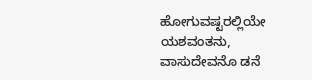ಹೋಗುವಷ್ಟರಲ್ಲಿಯೇ ಯಶವಂತನು, ವಾಸುದೇವನೊ ಡನೆ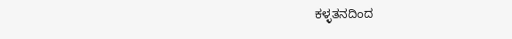ಕಳ್ಳತನದಿಂದ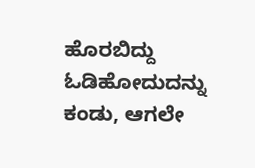ಹೊರಬಿದ್ದು ಓಡಿಹೋದುದನ್ನು ಕಂಡು, ಆಗಲೇ